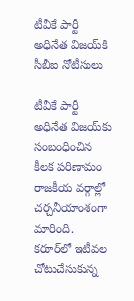టీవీకే పార్టీ అధినేత విజయ్‌కి సీబీఐ నోటీసులు

టీవీకే పార్టీ అధినేత విజయ్‌కు సంబంధించిన కీలక పరిణామం రాజకీయ వర్గాల్లో చర్చనీయాంశంగా మారింది. కరూర్‌లో ఇటీవల చోటుచేసుకున్న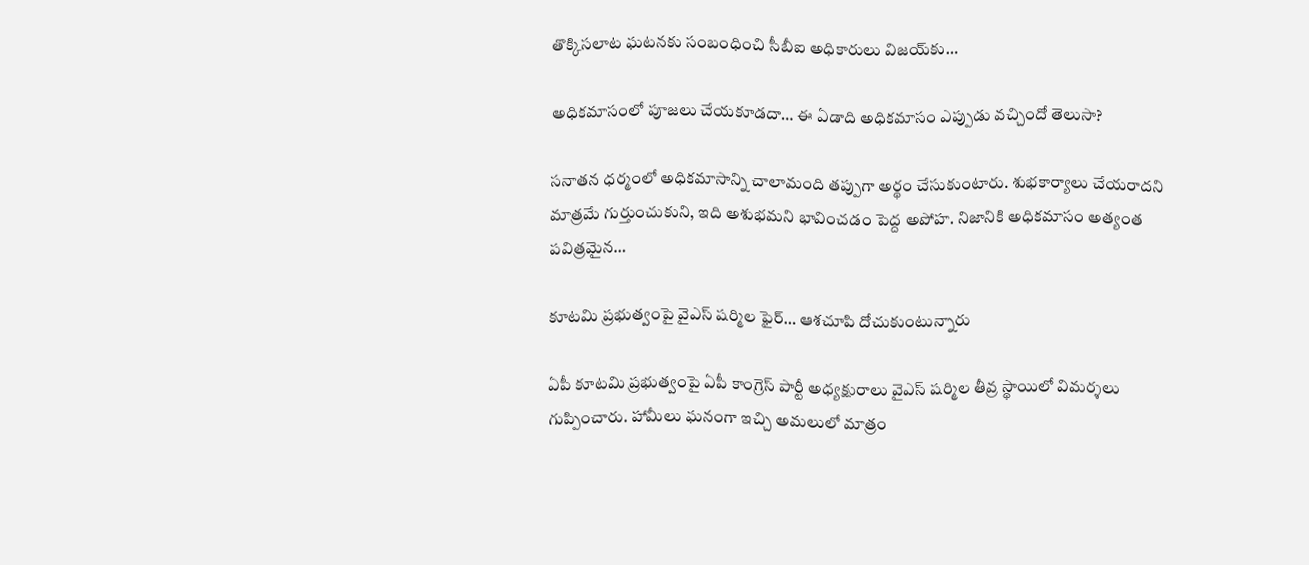తొక్కిసలాట ఘటనకు సంబంధించి సీబీఐ అధికారులు విజయ్‌కు…

అధికమాసంలో పూజలు చేయకూడదా… ఈ ఏడాది అధికమాసం ఎప్పుడు వచ్చిందో తెలుసా?

సనాతన ధర్మంలో అధికమాసాన్ని చాలామంది తప్పుగా అర్థం చేసుకుంటారు. శుభకార్యాలు చేయరాదని మాత్రమే గుర్తుంచుకుని, ఇది అశుభమని భావించడం పెద్ద అపోహ. నిజానికి అధికమాసం అత్యంత పవిత్రమైన…

కూటమి ప్రభుత్వంపై వైఎస్‌ షర్మిల ఫైర్‌… ఆశచూపి దోచుకుంటున్నారు

ఏపీ కూటమి ప్రభుత్వంపై ఏపీ కాంగ్రెస్ పార్టీ అధ్యక్షురాలు వైఎస్ షర్మిల తీవ్ర స్థాయిలో విమర్శలు గుప్పించారు. హామీలు ఘనంగా ఇచ్చి అమలులో మాత్రం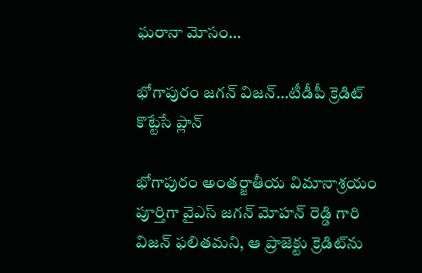ఘరానా మోసం…

భోగాపురం జగన్‌ విజన్‌…టీడీపీ క్రెడిట్‌ కొట్టేసే ప్లాన్‌

భోగాపురం అంతర్జాతీయ విమానాశ్రయం పూర్తిగా వైఎస్ జగన్ మోహన్ రెడ్డి గారి విజన్ ఫలితమని, ఆ ప్రాజెక్టు క్రెడిట్‌ను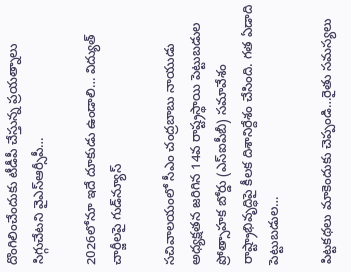దొంగిలించేందుకు టీడీపీ చేస్తున్న ప్రయత్నాలు సిగ్గుచేటని వైఎస్ఆర్సీపీ…

2026లోనూ ఇదే దూకుడు ఉండాలి… విద్యుత్‌ చార్జీలపై గుడ్‌న్యూస్‌

సచివాలయంలో సీఎం చంద్రబాబు నాయుడు అధ్యక్షతన జరిగిన 14వ రాష్ట్రస్థాయి పెట్టుబడుల ప్రోత్సాహక బోర్డు (ఎస్ఐపీబీ) సమావేశం రాష్ట్రాభివృద్ధిపై కీలక దిశానిర్దేశం చేసింది. గత ఏడాది పెట్టుబడుల…

పిట్టకథలు మాకెందుకు చెప్పండి…రైతు సమస్యలు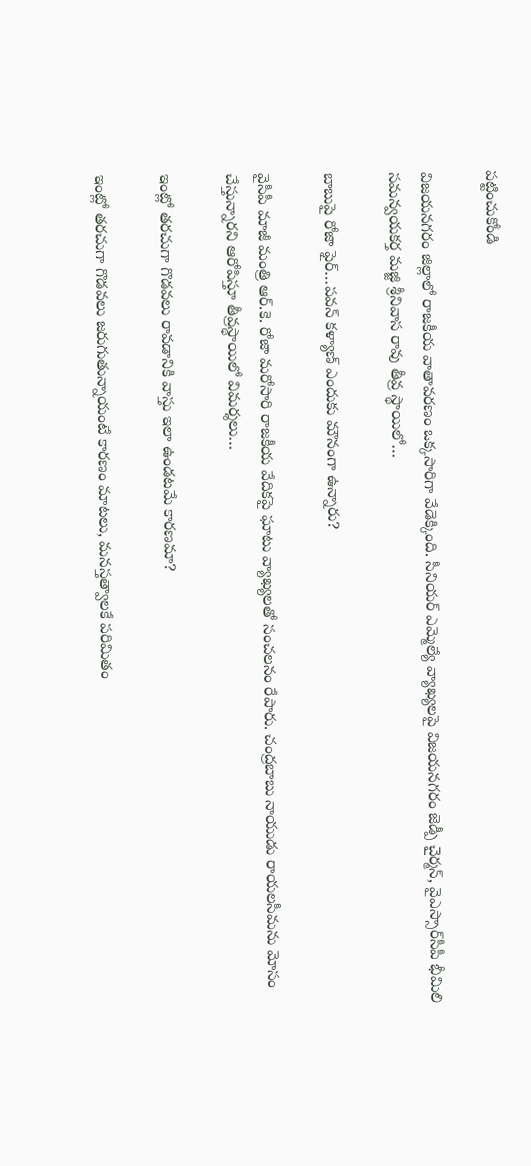పట్టించుకోండి

విజయనగరం జిల్లాలో రాజకీయ వాతావరణం ఒక్కసారిగా వేడెక్కింది. సీనియర్ ఎమ్మెల్యే వ్యాఖ్యలపై విజయనగరం జెడ్పీ చైర్మన్‌, వైఎస్సార్‌సీపీ భీమిలి సమన్వయకర్త మజ్జి శ్రీనివాస రావు తీవ్ర స్థాయిలో…

బాబుపై రోజా ఫైర్‌…పవన్‌ కళ్యాణ్‌ ఎందుకు మౌనంగా ఉన్నారు?

వైసీపీ మాజీ మంత్రి ఆర్.కె. రోజా మరోసారి రాజకీయ వేదికపై ఘాటు వ్యాఖ్యలతో సంచలనం రేపారు. చంద్రబాబు నాయుడు రాయలసీమను మోసం చేస్తున్నారని ఆరోపిస్తూ తీవ్రస్థాయిలో విమర్శలు…

ఇంట్లో తరచుగా గొడవలు రావడానికి వాస్తు ఇలా ఉండటమే కారణమా?

ఇంట్లో తరచుగా గొడవలు జరుగుతున్నాయంటే కారణం మాటలు, మనస్తత్వాలకే పరిమితం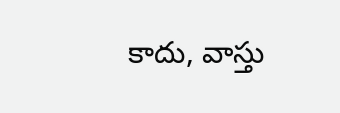కాదు, వాస్తు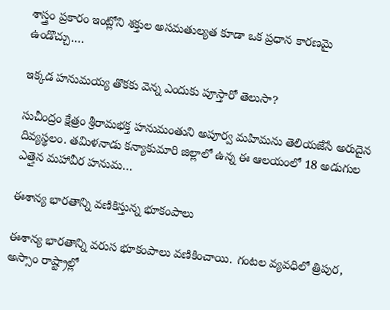శాస్త్రం ప్రకారం ఇంట్లోని శక్తుల అసమతుల్యత కూడా ఒక ప్రధాన కారణమై ఉండొచ్చు.…

ఇక్కడ హనుమయ్య తొకకు వెన్న ఎందుకు పూస్తారో తెలుసా?

సుచీంద్రం క్షేత్రం శ్రీరామభక్త హనుమంతుని అపూర్వ మహిమను తెలియజేసే అరుదైన దివ్యస్థలం. తమిళనాడు కన్యాకుమారి జిల్లాలో ఉన్న ఈ ఆలయంలో 18 అడుగుల ఎత్తైన మహావీర హనుమ…

ఈశాన్య భారతాన్ని వణికిస్తున్న భూకంపాలు

ఈశాన్య భారతాన్ని వరుస భూకంపాలు వణికించాయి. గంటల వ్యవధిలో త్రిపుర, అస్సాం రాష్ట్రాల్లో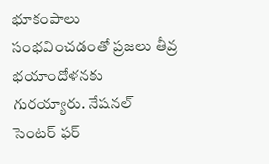భూకంపాలు సంభవించడంతో ప్రజలు తీవ్ర భయాందోళనకు గురయ్యారు. నేషనల్ సెంటర్ ఫర్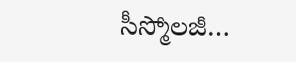సీస్మోలజీ…